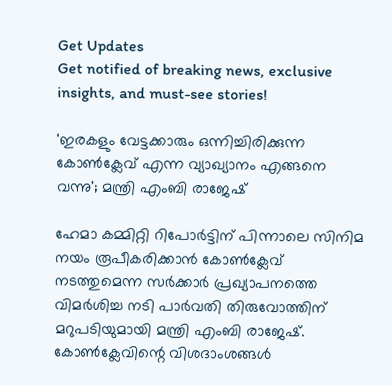Get Updates
Get notified of breaking news, exclusive insights, and must-see stories!

'ഇരകളും വേട്ടക്കാരും ഒന്നിച്ചിരിക്കുന്ന കോൺക്ലേവ് എന്ന വ്യാഖ്യാനം എങ്ങനെ വന്നു'; മന്ത്രി എംബി രാജേഷ്

ഹേമാ കമ്മിറ്റി റിപോര്‍ട്ടിന് പിന്നാലെ സിനിമ നയം രൂപീകരിക്കാൻ കോണ്‍ക്ലേവ് നടത്തുമെന്ന സര്‍ക്കാര്‍ പ്രഖ്യാപനത്തെ വിമര്‍ശിച്ച നടി പാർവതി തിരുവോത്തിന് മറുപടിയുമായി മന്ത്രി എംബി രാജേഷ്. കോൺക്ലേവിന്റെ വിശദാംശങ്ങൾ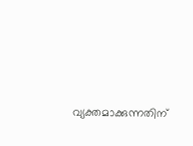വ്യക്തമാക്കുന്നതിന്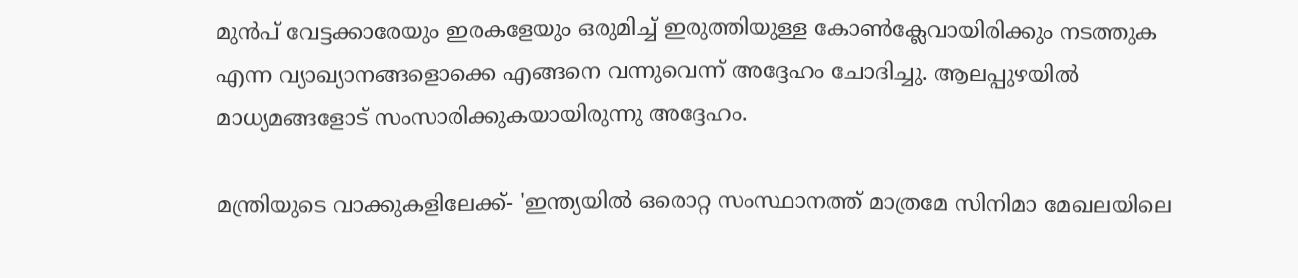മുൻപ് വേട്ടക്കാരേയും ഇരകളേയും ഒരുമിച്ച് ഇരുത്തിയുള്ള കോൺക്ലേവായിരിക്കും നടത്തുക എന്ന വ്യാഖ്യാനങ്ങളൊക്കെ എങ്ങനെ വന്നുവെന്ന് അദ്ദേഹം ചോദിച്ചു. ആലപ്പുഴയിൽ മാധ്യമങ്ങളോട് സംസാരിക്കുകയായിരുന്നു അദ്ദേഹം.

മന്ത്രിയുടെ വാക്കുകളിലേക്ക്- 'ഇന്ത്യയില്‍ ഒരൊറ്റ സംസ്ഥാനത്ത് മാത്രമേ സിനിമാ മേഖലയിലെ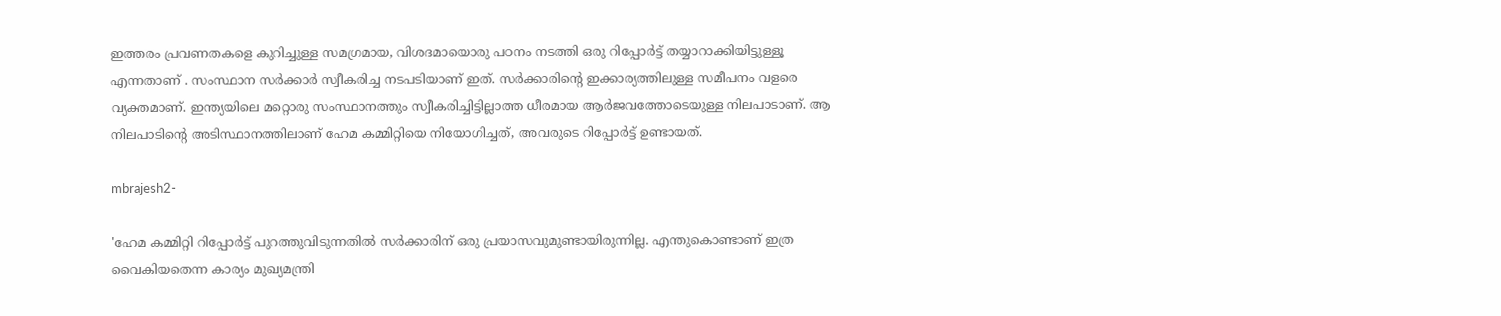ഇത്തരം പ്രവണതകളെ കുറിച്ചുള്ള സമഗ്രമായ, വിശദമായൊരു പഠനം നടത്തി ഒരു റിപ്പോര്‍ട്ട് തയ്യാറാക്കിയിട്ടുള്ളൂ എന്നതാണ് . സംസ്ഥാന സര്‍ക്കാര്‍ സ്വീകരിച്ച നടപടിയാണ് ഇത്. സര്‍ക്കാരിന്റെ ഇക്കാര്യത്തിലുള്ള സമീപനം വളരെ വ്യക്തമാണ്. ഇന്ത്യയിലെ മറ്റൊരു സംസ്ഥാനത്തും സ്വീകരിച്ചിട്ടില്ലാത്ത ധീരമായ ആര്‍ജവത്തോടെയുള്ള നിലപാടാണ്. ആ നിലപാടിന്റെ അടിസ്ഥാനത്തിലാണ് ഹേമ കമ്മിറ്റിയെ നിയോഗിച്ചത്, അവരുടെ റിപ്പോർട്ട് ഉണ്ടായത്.

mbrajesh2-

'ഹേമ കമ്മിറ്റി റിപ്പോര്‍ട്ട് പുറത്തുവിടുന്നതില്‍ സര്‍ക്കാരിന് ഒരു പ്രയാസവുമുണ്ടായിരുന്നില്ല. എന്തുകൊണ്ടാണ് ഇത്ര വൈകിയതെന്ന കാര്യം മുഖ്യമന്ത്രി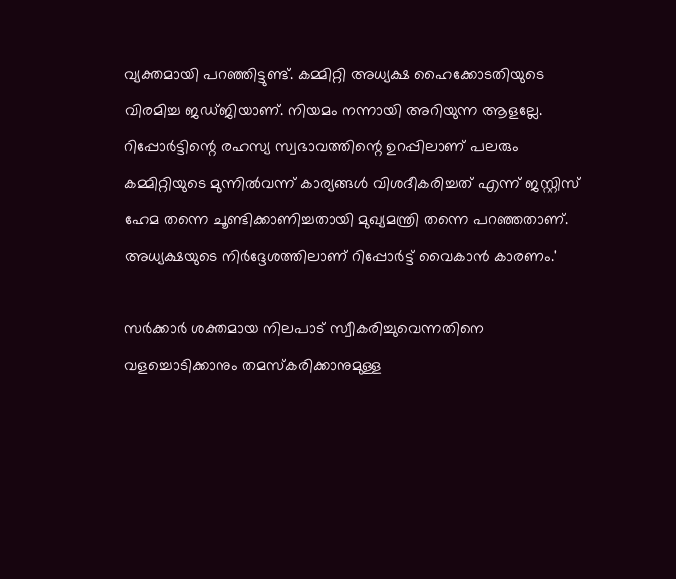വ്യക്തമായി പറഞ്ഞിട്ടുണ്ട്. കമ്മിറ്റി അധ്യക്ഷ ഹൈക്കോടതിയുടെ വിരമിച്ച ജഡ്ജിയാണ്. നിയമം നന്നായി അറിയുന്ന ആളല്ലേ. റിപ്പോര്‍ട്ടിന്റെ രഹസ്യ സ്വഭാവത്തിന്റെ ഉറപ്പിലാണ് പലരും കമ്മിറ്റിയുടെ മുന്നില്‍വന്ന് കാര്യങ്ങള്‍ വിശദീകരിച്ചത് എന്ന് ജസ്റ്റിസ് ഹേമ തന്നെ ചൂണ്ടിക്കാണിച്ചതായി മുഖ്യമന്ത്രി തന്നെ പറഞ്ഞതാണ്. അധ്യക്ഷയുടെ നിർദ്ദേശത്തിലാണ് റിപ്പോർട്ട് വൈകാൻ കാരണം.'

സർക്കാർ ശക്തമായ നിലപാട് സ്വീകരിച്ചുവെന്നതിനെ വളച്ചൊടിക്കാനും തമസ്കരിക്കാനുമുള്ള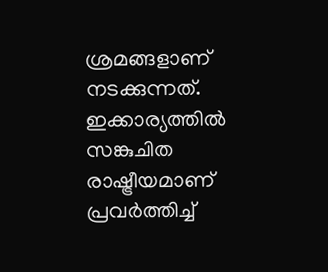ശ്രമങ്ങളാണ് നടക്കുന്നത്. ഇക്കാര്യത്തില്‍ സങ്കുചിത രാഷ്ട്രീയമാണ് പ്രവര്‍ത്തിച്ച്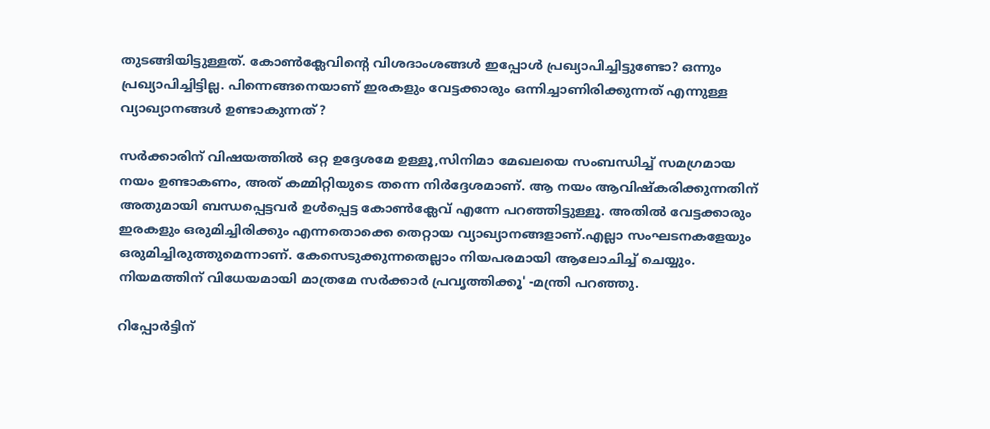തുടങ്ങിയിട്ടുള്ളത്. കോണ്‍ക്ലേവിന്റെ വിശദാംശങ്ങള്‍ ഇപ്പോള്‍ പ്രഖ്യാപിച്ചിട്ടുണ്ടോ? ഒന്നും പ്രഖ്യാപിച്ചിട്ടില്ല. പിന്നെങ്ങനെയാണ് ഇരകളും വേട്ടക്കാരും ഒന്നിച്ചാണിരിക്കുന്നത് എന്നുള്ള വ്യാഖ്യാനങ്ങൾ ഉണ്ടാകുന്നത്?

സർക്കാരിന് വിഷയത്തിൽ ഒറ്റ ഉദ്ദേശമേ ഉള്ളൂ,സിനിമാ മേഖലയെ സംബന്ധിച്ച് സമഗ്രമായ നയം ഉണ്ടാകണം, അത് കമ്മിറ്റിയുടെ തന്നെ നിർദ്ദേശമാണ്. ആ നയം ആവിഷ്‌കരിക്കുന്നതിന് അതുമായി ബന്ധപ്പെട്ടവര്‍ ഉള്‍പ്പെട്ട കോണ്‍ക്ലേവ് എന്നേ പറഞ്ഞിട്ടുള്ളൂ. അതില്‍ വേട്ടക്കാരും ഇരകളും ഒരുമിച്ചിരിക്കും എന്നതൊക്കെ തെറ്റായ വ്യാഖ്യാനങ്ങളാണ്.എല്ലാ സംഘടനകളേയും ഒരുമിച്ചിരുത്തുമെന്നാണ്. കേസെടുക്കുന്നതെല്ലാം നിയപരമായി ആലോചിച്ച് ചെയ്യും. നിയമത്തിന് വിധേയമായി മാത്രമേ സർക്കാർ പ്രവൃത്തിക്കൂ' -മന്ത്രി പറഞ്ഞു.

റിപ്പോർട്ടിന്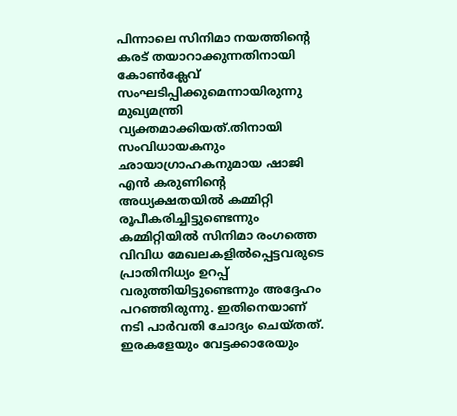പിന്നാലെ സിനിമാ നയത്തിന്റെ കരട് തയാറാക്കുന്നതിനായി കോണ്‍ക്ലേവ് സംഘടിപ്പിക്കുമെന്നായിരുന്നു മുഖ്യമന്ത്രി വ്യക്തമാക്കിയത്.തിനായി സംവിധായകനും ഛായാഗ്രാഹകനുമായ ഷാജി എന്‍ കരുണിന്റെ അധ്യക്ഷതയില്‍ കമ്മിറ്റി രൂപീകരിച്ചിട്ടുണ്ടെന്നും കമ്മിറ്റിയില്‍ സിനിമാ രംഗത്തെ വിവിധ മേഖലകളില്‍പ്പെട്ടവരുടെ പ്രാതിനിധ്യം ഉറപ്പ് വരുത്തിയിട്ടുണ്ടെന്നും അദ്ദേഹം പറഞ്ഞിരുന്നു. ഇതിനെയാണ് നടി പാർവതി ചോദ്യം ചെയ്തത്. ഇരകളേയും വേട്ടക്കാരേയും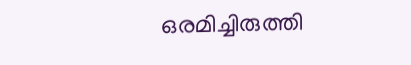ഒരമിച്ചിരുത്തി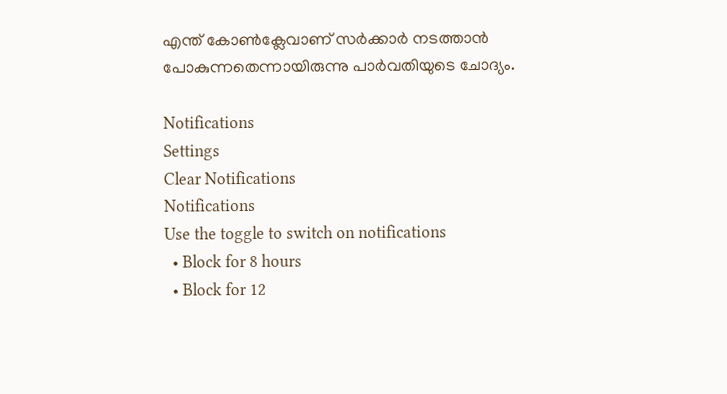എന്ത് കോൺക്ലേവാണ് സർക്കാർ നടത്താൻ പോകുന്നതെന്നായിരുന്നു പാർവതിയുടെ ചോദ്യം.

Notifications
Settings
Clear Notifications
Notifications
Use the toggle to switch on notifications
  • Block for 8 hours
  • Block for 12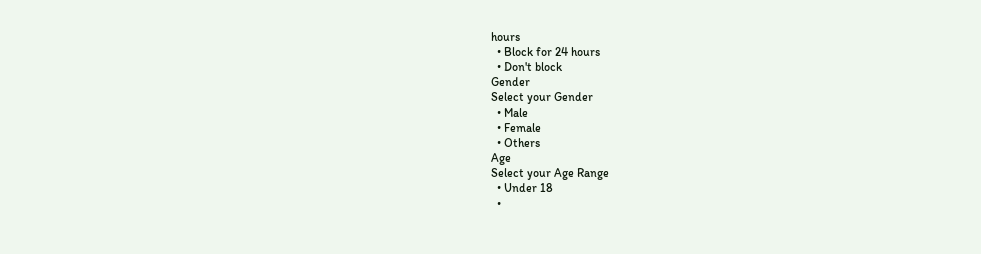hours
  • Block for 24 hours
  • Don't block
Gender
Select your Gender
  • Male
  • Female
  • Others
Age
Select your Age Range
  • Under 18
  •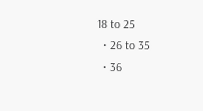18 to 25
  • 26 to 35
  • 36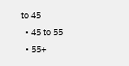to 45
  • 45 to 55
  • 55+